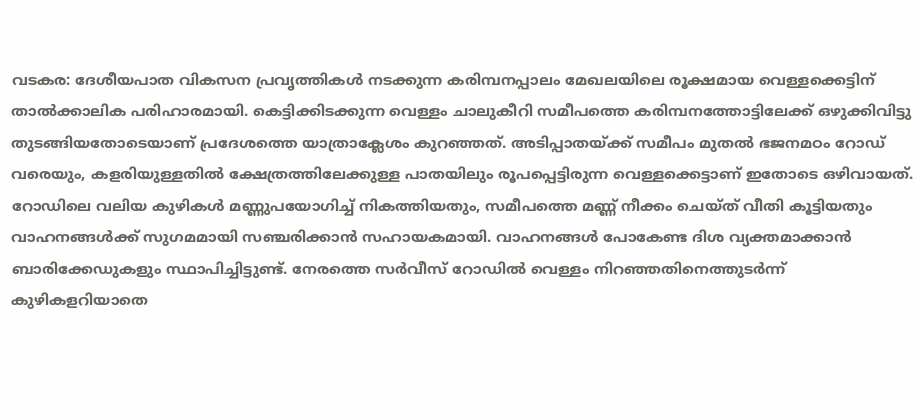വടകര: ദേശീയപാത വികസന പ്രവൃത്തികൾ നടക്കുന്ന കരിമ്പനപ്പാലം മേഖലയിലെ രൂക്ഷമായ വെള്ളക്കെട്ടിന് താൽക്കാലിക പരിഹാരമായി. കെട്ടിക്കിടക്കുന്ന വെള്ളം ചാലുകീറി സമീപത്തെ കരിമ്പനത്തോട്ടിലേക്ക് ഒഴുക്കിവിട്ടു തുടങ്ങിയതോടെയാണ് പ്രദേശത്തെ യാത്രാക്ലേശം കുറഞ്ഞത്. അടിപ്പാതയ്ക്ക് സമീപം മുതൽ ഭജനമഠം റോഡ് വരെയും, കളരിയുള്ളതിൽ ക്ഷേത്രത്തിലേക്കുള്ള പാതയിലും രൂപപ്പെട്ടിരുന്ന വെള്ളക്കെട്ടാണ് ഇതോടെ ഒഴിവായത്.
റോഡിലെ വലിയ കുഴികൾ മണ്ണുപയോഗിച്ച് നികത്തിയതും, സമീപത്തെ മണ്ണ് നീക്കം ചെയ്ത് വീതി കൂട്ടിയതും വാഹനങ്ങൾക്ക് സുഗമമായി സഞ്ചരിക്കാൻ സഹായകമായി. വാഹനങ്ങൾ പോകേണ്ട ദിശ വ്യക്തമാക്കാൻ ബാരിക്കേഡുകളും സ്ഥാപിച്ചിട്ടുണ്ട്. നേരത്തെ സർവീസ് റോഡിൽ വെള്ളം നിറഞ്ഞതിനെത്തുടർന്ന് കുഴികളറിയാതെ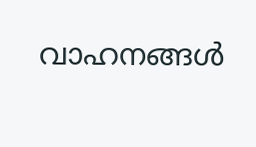വാഹനങ്ങൾ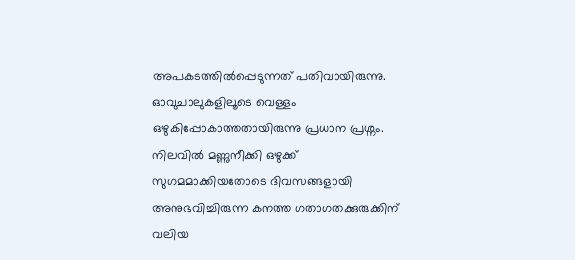അപകടത്തിൽപ്പെടുന്നത് പതിവായിരുന്നു. ഓവുചാലുകളിലൂടെ വെള്ളം ഒഴുകിപ്പോകാത്തതായിരുന്നു പ്രധാന പ്രശ്നം. നിലവിൽ മണ്ണുനീക്കി ഒഴുക്ക് സുഗമമാക്കിയതോടെ ദിവസങ്ങളായി അനുഭവിച്ചിരുന്ന കനത്ത ഗതാഗതക്കുരുക്കിന് വലിയ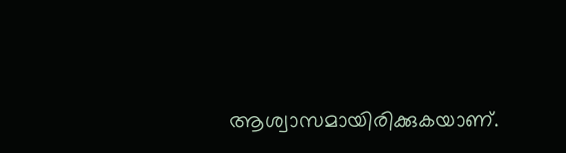ആശ്വാസമായിരിക്കുകയാണ്.